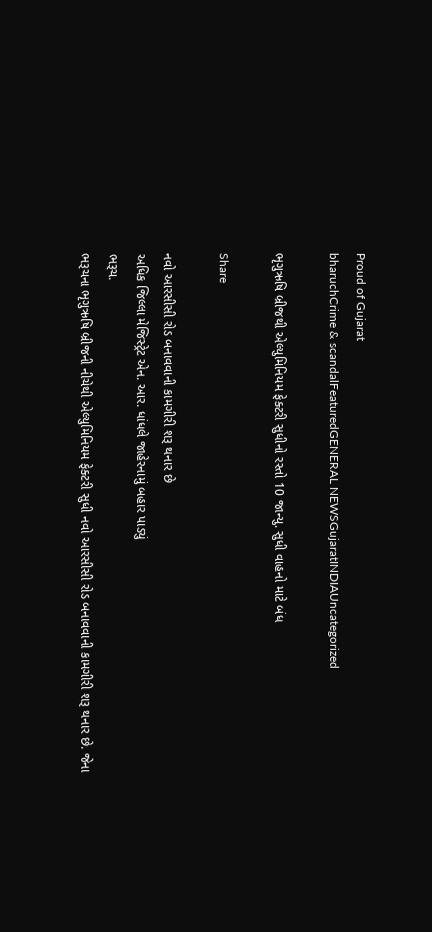Proud of Gujarat
bharuchCrime & scandalFeaturedGENERAL NEWSGujaratINDIAUncategorized

ભૃગુઋષિ બ્રીજથી એલ્યુમિનિયમ ફેક્ટરી સુધીનો રસ્તો 10 જાન્યુ. સુધી વાહનો માટે બંધ

Share

નવો આરસીસી રોડ બનાવવાની કામગીરી શરૂ થનાર છે
અધિક જિલ્લા મેજિસ્ટ્રેટ એન. આર. ધાંધલે જાહેરનામું બહાર પાડ્યું
ભરૂચ.
ભરૂચના ભૃગુઋષિ બ્રીજની નીચેથી એલ્યુમિનિયમ ફેક્ટરી સુધી નવો આરસીસી રોડ બનાવવાની કામગીરી શરૂ થનાર છે. જેના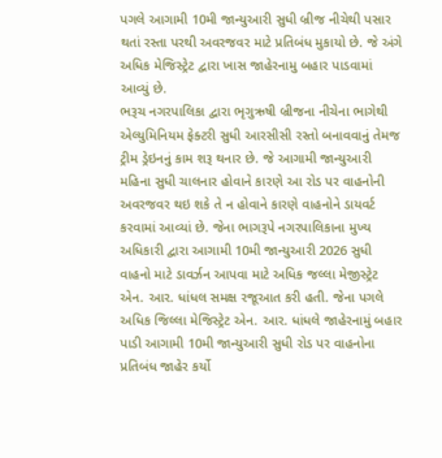પગલે આગામી 10મી જાન્યુઆરી સુધી બ્રીજ નીચેથી પસાર થતાં રસ્તા પરથી અવરજવર માટે પ્રતિબંધ મુકાયો છે. જે અંગે અધિક મેજિસ્ટ્રેટ દ્વારા ખાસ જાહેરનામુ બહાર પાડવામાં આવ્યું છે.
ભરૂચ નગરપાલિકા દ્વારા ભૃગુઋષી બ્રીજના નીચેના ભાગેથી એલ્યુમિનિયમ ફેક્ટરી સુધી આરસીસી રસ્તો બનાવવાનું તેમજ ટ્રીમ ડ્રેઇનનું કામ શરૂ થનાર છે. જે આગામી જાન્યુઆરી મહિના સુધી ચાલનાર હોવાને કારણે આ રોડ પર વાહનોની અવરજવર થઇ શકે તે ન હોવાને કારણે વાહનોને ડાયવર્ટ કરવામાં આવ્યાં છે. જેના ભાગરૂપે નગરપાલિકાના મુખ્ય અધિકારી દ્વારા આગામી 10મી જાન્યુઆરી 2026 સુધી વાહનો માટે ડાવર્ઝન આપવા માટે અધિક જલ્લા મેજીસ્ટ્રેટ એન. આર. ધાંધલ સમક્ષ રજૂઆત કરી હતી. જેના પગલે અધિક જિલ્લા મેજિસ્ટ્રેટ એન. આર. ધાંધલે જાહેરનામું બહાર પાડી આગામી 10મી જાન્યુઆરી સુધી રોડ પર વાહનોના પ્રતિબંધ જાહેર કર્યો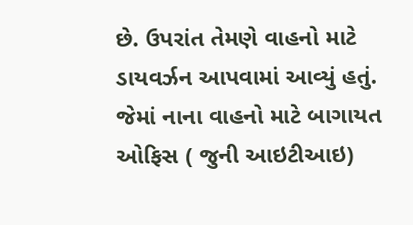છે. ઉપરાંત તેમણે વાહનો માટે ડાયવર્ઝન આપવામાં આવ્યું હતું. જેમાં નાના વાહનો માટે બાગાયત ઓફિસ ( જુની આઇટીઆઇ)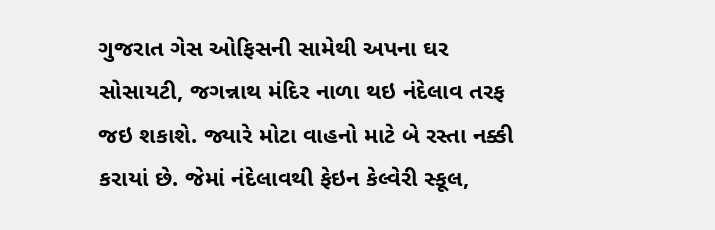ગુજરાત ગેસ ઓફિસની સામેથી અપના ઘર સોસાયટી, જગન્નાથ મંદિર નાળા થઇ નંદેલાવ તરફ જઇ શકાશે. જ્યારે મોટા વાહનો માટે બે રસ્તા નક્કી કરાયાં છે. જેમાં નંદેલાવથી ફેઇન કેલ્વેરી સ્કૂલ,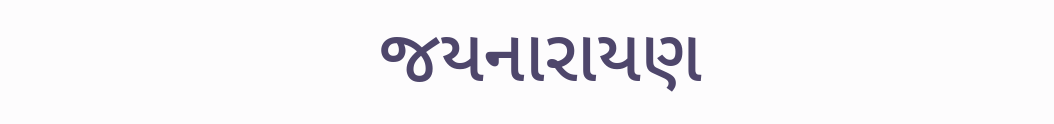જયનારાયણ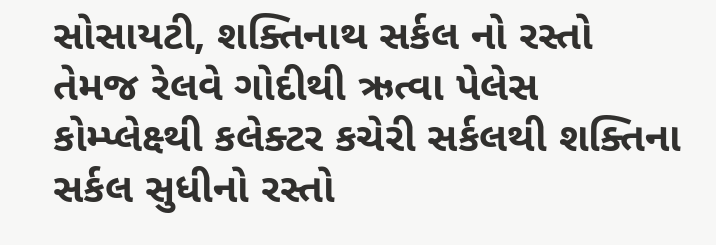સોસાયટી, શક્તિનાથ સર્કલ નો રસ્તો તેમજ રેલવે ગોદીથી ઋત્વા પેલેસ કોમ્પ્લેક્ષ્થી કલેક્ટર કચેરી સર્કલથી શક્તિના સર્કલ સુધીનો રસ્તો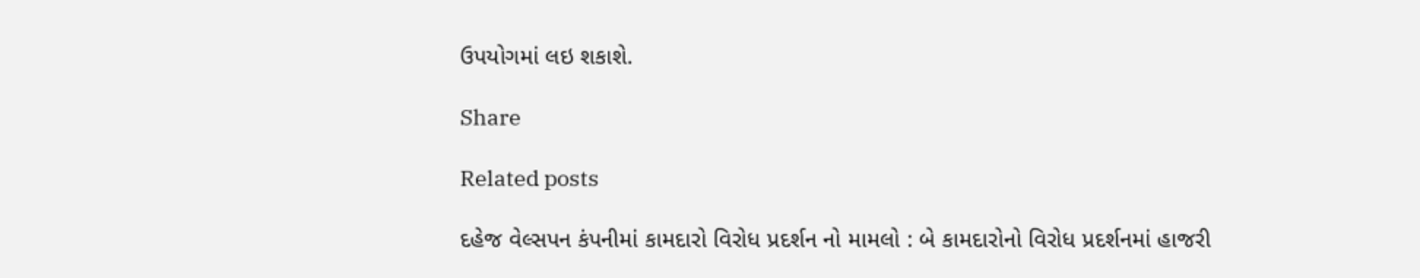ઉપયોગમાં લઇ શકાશે.

Share

Related posts

દહેજ વેલ્સપન કંપનીમાં કામદારો વિરોધ પ્રદર્શન નો મામલો : બે કામદારોનો વિરોધ પ્રદર્શનમાં હાજરી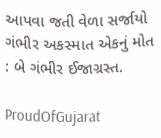આપવા જતી વેળા સર્જાયો ગંભીર અકસ્માત એકનું મોત : બે ગંભીર ઈજાગ્રસ્ત.

ProudOfGujarat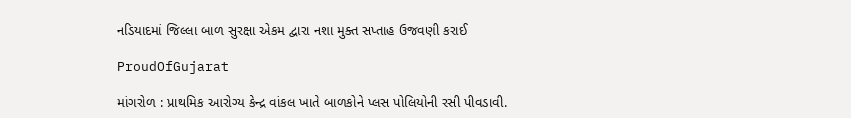નડિયાદમાં જિલ્લા બાળ સુરક્ષા એકમ દ્વારા નશા મુક્ત સપ્તાહ ઉજવણી કરાઈ

ProudOfGujarat

માંગરોળ : પ્રાથમિક આરોગ્ય કેન્દ્ર વાંકલ ખાતે બાળકોને પ્લસ પોલિયોની રસી પીવડાવી.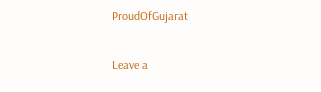ProudOfGujarat

Leave a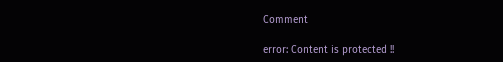Comment

error: Content is protected !!